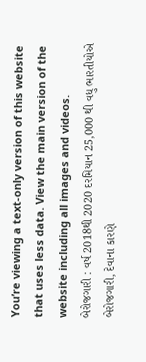You’re viewing a text-only version of this website that uses less data. View the main version of the website including all images and videos.
બેરોજગારી : વર્ષ 2018થી 2020 દરમિયાન 25,000 થી વધુ ભારતીયોએ બેરોજગારી, દેવાના કારણે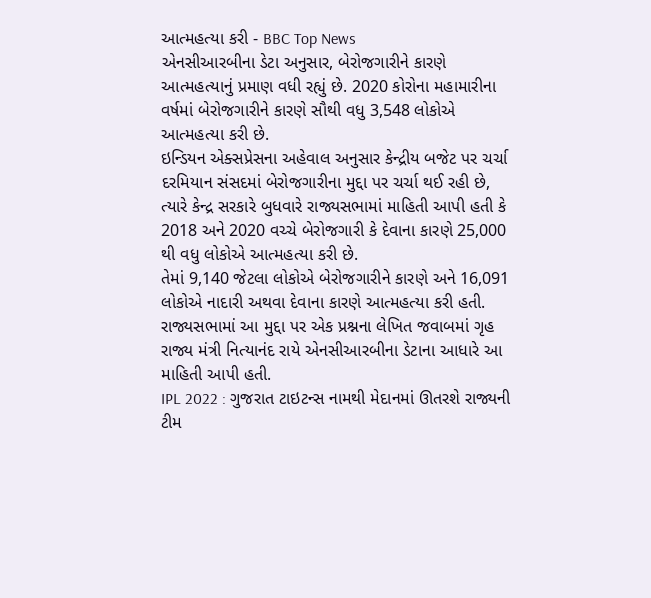આત્મહત્યા કરી - BBC Top News
એનસીઆરબીના ડેટા અનુસાર, બેરોજગારીને કારણે આત્મહત્યાનું પ્રમાણ વધી રહ્યું છે. 2020 કોરોના મહામારીના વર્ષમાં બેરોજગારીને કારણે સૌથી વધુ 3,548 લોકોએ આત્મહત્યા કરી છે.
ઇન્ડિયન એક્સપ્રેસના અહેવાલ અનુસાર કેન્દ્રીય બજેટ પર ચર્ચા દરમિયાન સંસદમાં બેરોજગારીના મુદ્દા પર ચર્ચા થઈ રહી છે, ત્યારે કેન્દ્ર સરકારે બુધવારે રાજ્યસભામાં માહિતી આપી હતી કે 2018 અને 2020 વચ્ચે બેરોજગારી કે દેવાના કારણે 25,000 થી વધુ લોકોએ આત્મહત્યા કરી છે.
તેમાં 9,140 જેટલા લોકોએ બેરોજગારીને કારણે અને 16,091 લોકોએ નાદારી અથવા દેવાના કારણે આત્મહત્યા કરી હતી.
રાજ્યસભામાં આ મુદ્દા પર એક પ્રશ્નના લેખિત જવાબમાં ગૃહ રાજ્ય મંત્રી નિત્યાનંદ રાયે એનસીઆરબીના ડેટાના આધારે આ માહિતી આપી હતી.
IPL 2022 : ગુજરાત ટાઇટન્સ નામથી મેદાનમાં ઊતરશે રાજ્યની ટીમ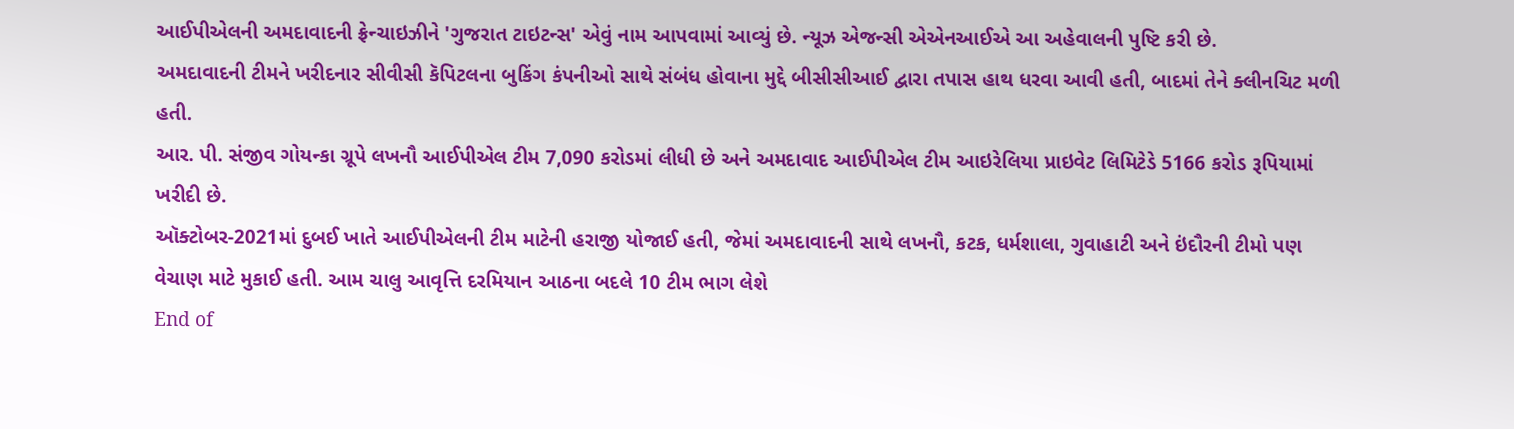આઈપીએલની અમદાવાદની ફ્રેન્ચાઇઝીને 'ગુજરાત ટાઇટન્સ' એવું નામ આપવામાં આવ્યું છે. ન્યૂઝ એજન્સી એએનઆઈએ આ અહેવાલની પુષ્ટિ કરી છે.
અમદાવાદની ટીમને ખરીદનાર સીવીસી કૅપિટલના બુકિંગ કંપનીઓ સાથે સંબંધ હોવાના મુદ્દે બીસીસીઆઈ દ્વારા તપાસ હાથ ધરવા આવી હતી, બાદમાં તેને ક્લીનચિટ મળી હતી.
આર. પી. સંજીવ ગોયન્કા ગ્રૂપે લખનૌ આઈપીએલ ટીમ 7,090 કરોડમાં લીધી છે અને અમદાવાદ આઈપીએલ ટીમ આઇરેલિયા પ્રાઇવેટ લિમિટેડે 5166 કરોડ રૂપિયામાં ખરીદી છે.
ઑક્ટોબર-2021માં દુબઈ ખાતે આઈપીએલની ટીમ માટેની હરાજી યોજાઈ હતી, જેમાં અમદાવાદની સાથે લખનૌ, કટક, ધર્મશાલા, ગુવાહાટી અને ઇંદૌરની ટીમો પણ વેચાણ માટે મુકાઈ હતી. આમ ચાલુ આવૃત્તિ દરમિયાન આઠના બદલે 10 ટીમ ભાગ લેશે
End of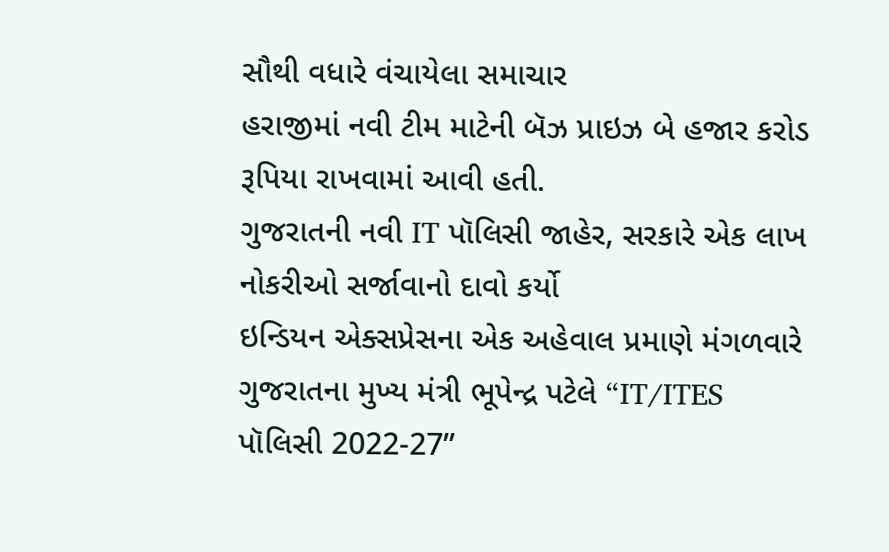સૌથી વધારે વંચાયેલા સમાચાર
હરાજીમાં નવી ટીમ માટેની બૅઝ પ્રાઇઝ બે હજાર કરોડ રૂપિયા રાખવામાં આવી હતી.
ગુજરાતની નવી IT પૉલિસી જાહેર, સરકારે એક લાખ નોકરીઓ સર્જાવાનો દાવો કર્યો
ઇન્ડિયન એક્સપ્રેસના એક અહેવાલ પ્રમાણે મંગળવારે ગુજરાતના મુખ્ય મંત્રી ભૂપેન્દ્ર પટેલે “IT/ITES પૉલિસી 2022-27”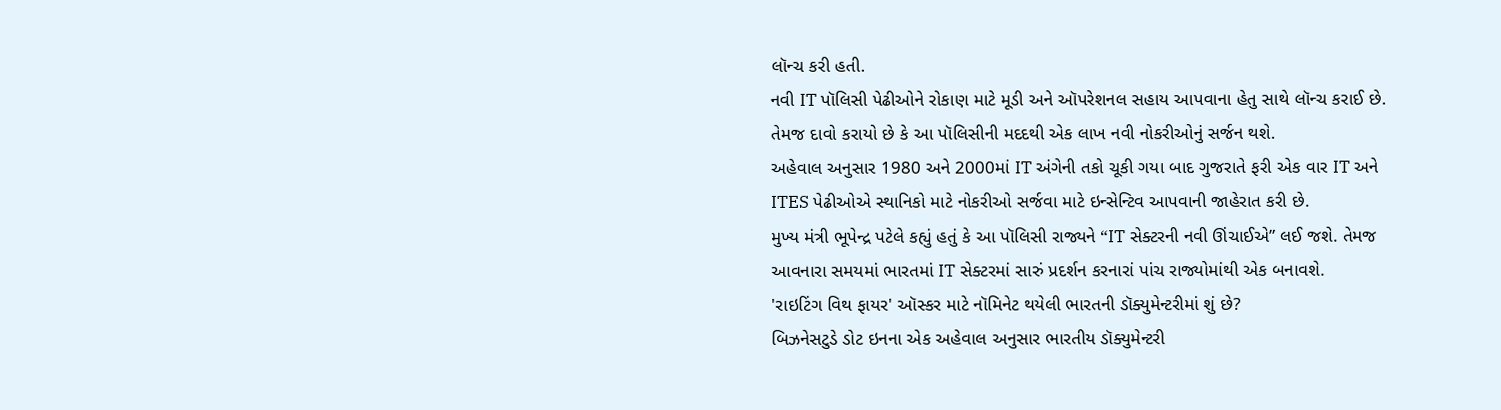લૉન્ચ કરી હતી.
નવી IT પૉલિસી પેઢીઓને રોકાણ માટે મૂડી અને ઑપરેશનલ સહાય આપવાના હેતુ સાથે લૉન્ચ કરાઈ છે.
તેમજ દાવો કરાયો છે કે આ પૉલિસીની મદદથી એક લાખ નવી નોકરીઓનું સર્જન થશે.
અહેવાલ અનુસાર 1980 અને 2000માં IT અંગેની તકો ચૂકી ગયા બાદ ગુજરાતે ફરી એક વાર IT અને ITES પેઢીઓએ સ્થાનિકો માટે નોકરીઓ સર્જવા માટે ઇન્સેન્ટિવ આપવાની જાહેરાત કરી છે.
મુખ્ય મંત્રી ભૂપેન્દ્ર પટેલે કહ્યું હતું કે આ પૉલિસી રાજ્યને “IT સેક્ટરની નવી ઊંચાઈએ” લઈ જશે. તેમજ આવનારા સમયમાં ભારતમાં IT સેક્ટરમાં સારું પ્રદર્શન કરનારાં પાંચ રાજ્યોમાંથી એક બનાવશે.
'રાઇટિંગ વિથ ફાયર' ઑસ્કર માટે નૉમિનેટ થયેલી ભારતની ડૉક્યુમેન્ટરીમાં શું છે?
બિઝનેસટુડે ડોટ ઇનના એક અહેવાલ અનુસાર ભારતીય ડૉક્યુમેન્ટરી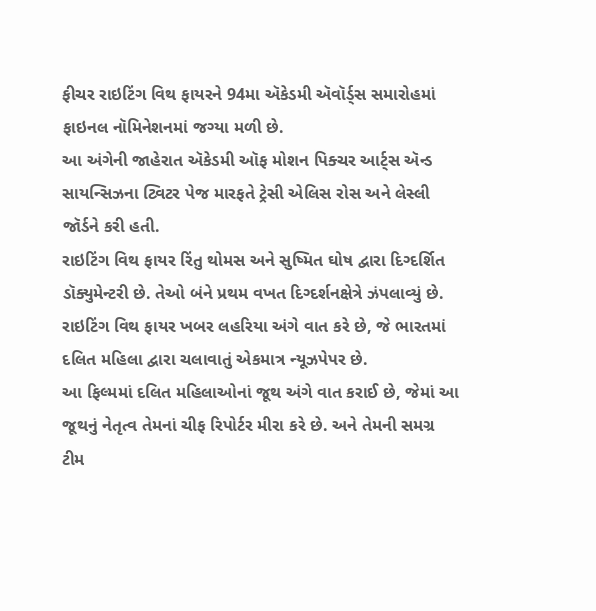ફીચર રાઇટિંગ વિથ ફાયરને 94મા ઍકેડમી ઍવૉર્ડ્સ સમારોહમાં ફાઇનલ નૉમિનેશનમાં જગ્યા મળી છે.
આ અંગેની જાહેરાત ઍકેડમી ઑફ મોશન પિક્ચર આર્ટ્સ ઍન્ડ સાયન્સિઝના ટ્વિટર પેજ મારફતે ટ્રેસી એલિસ રોસ અને લેસ્લી જૉર્ડને કરી હતી.
રાઇટિંગ વિથ ફાયર રિંતુ થોમસ અને સુષ્મિત ઘોષ દ્વારા દિગ્દર્શિત ડૉક્યુમેન્ટરી છે. તેઓ બંને પ્રથમ વખત દિગ્દર્શનક્ષેત્રે ઝંપલાવ્યું છે. રાઇટિંગ વિથ ફાયર ખબર લહરિયા અંગે વાત કરે છે, જે ભારતમાં દલિત મહિલા દ્વારા ચલાવાતું એકમાત્ર ન્યૂઝપેપર છે.
આ ફિલ્મમાં દલિત મહિલાઓનાં જૂથ અંગે વાત કરાઈ છે, જેમાં આ જૂથનું નેતૃત્વ તેમનાં ચીફ રિપોર્ટર મીરા કરે છે. અને તેમની સમગ્ર ટીમ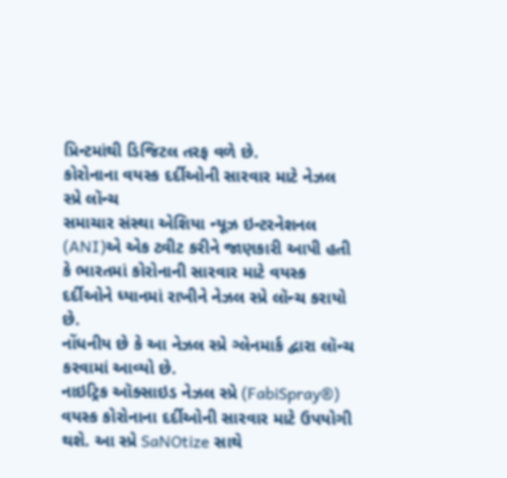પ્રિન્ટમાંથી ડિજિટલ તરફ વળે છે.
કોરોનાના વયસ્ક દર્દીઓની સારવાર માટે નેઝલ સ્પ્રે લૉન્ચ
સમાચાર સંસ્થા એશિયા ન્યૂઝ ઇન્ટરનેશનલ (ANI)એ એક ટ્વીટ કરીને જાણકારી આપી હતી કે ભારતમાં કોરોનાની સારવાર માટે વયસ્ક દર્દીઓને ધ્યાનમાં રાખીને નેઝલ સ્પ્રે લૉન્ચ કરાયો છે.
નોંધનીય છે કે આ નેઝલ સ્પ્રે ગ્લેનમાર્ક દ્વારા લૉન્ચ કરવામાં આવ્યો છે.
નાઇટ્રિક ઑક્સાઇડ નેઝલ સ્પ્રે (FabiSpray®) વયસ્ક કોરોનાના દર્દીઓની સારવાર માટે ઉપયોગી થશે. આ સ્પ્રે SaNOtize સાથે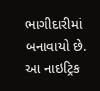ભાગીદારીમાં બનાવાયો છે.
આ નાઇટ્રિક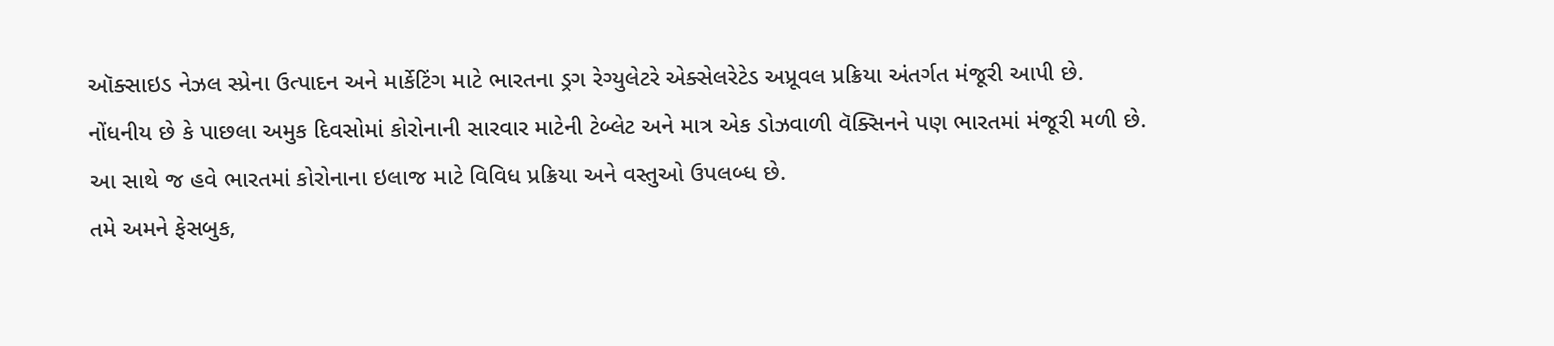ઑક્સાઇડ નેઝલ સ્પ્રેના ઉત્પાદન અને માર્કેટિંગ માટે ભારતના ડ્રગ રેગ્યુલેટરે એક્સેલરેટેડ અપ્રૂવલ પ્રક્રિયા અંતર્ગત મંજૂરી આપી છે.
નોંધનીય છે કે પાછલા અમુક દિવસોમાં કોરોનાની સારવાર માટેની ટેબ્લેટ અને માત્ર એક ડોઝવાળી વૅક્સિનને પણ ભારતમાં મંજૂરી મળી છે.
આ સાથે જ હવે ભારતમાં કોરોનાના ઇલાજ માટે વિવિધ પ્રક્રિયા અને વસ્તુઓ ઉપલબ્ધ છે.
તમે અમને ફેસબુક,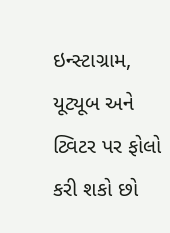ઇન્સ્ટાગ્રામ, યૂટ્યૂબ અને ટ્વિટર પર ફોલો કરી શકો છો